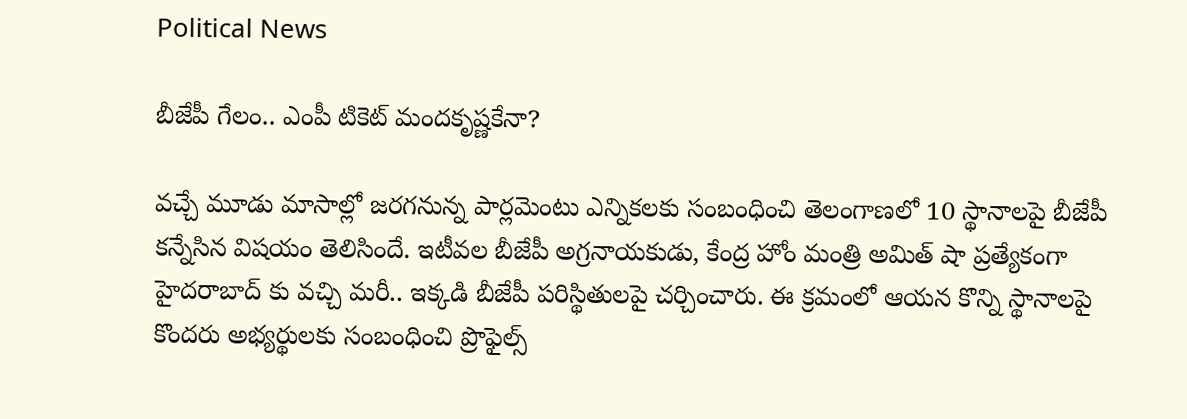Political News

బీజేపీ గేలం.. ఎంపీ టికెట్ మందకృష్ణకేనా?

వ‌చ్చే మూడు మాసాల్లో జ‌ర‌గ‌నున్న పార్ల‌మెంటు ఎన్నిక‌ల‌కు సంబంధించి తెలంగాణ‌లో 10 స్థానాల‌పై బీజేపీ క‌న్నేసిన విష‌యం తెలిసిందే. ఇటీవ‌ల బీజేపీ అగ్ర‌నాయ‌కుడు, కేంద్ర హోం మంత్రి అమిత్ షా ప్ర‌త్యేకంగా హైద‌రాబాద్ కు వ‌చ్చి మ‌రీ.. ఇక్క‌డి బీజేపీ ప‌రిస్థితుల‌పై చ‌ర్చించారు. ఈ క్ర‌మంలో ఆయ‌న కొన్ని స్థానాల‌పై కొంద‌రు అభ్య‌ర్థుల‌కు సంబంధించి ప్రొఫైల్స్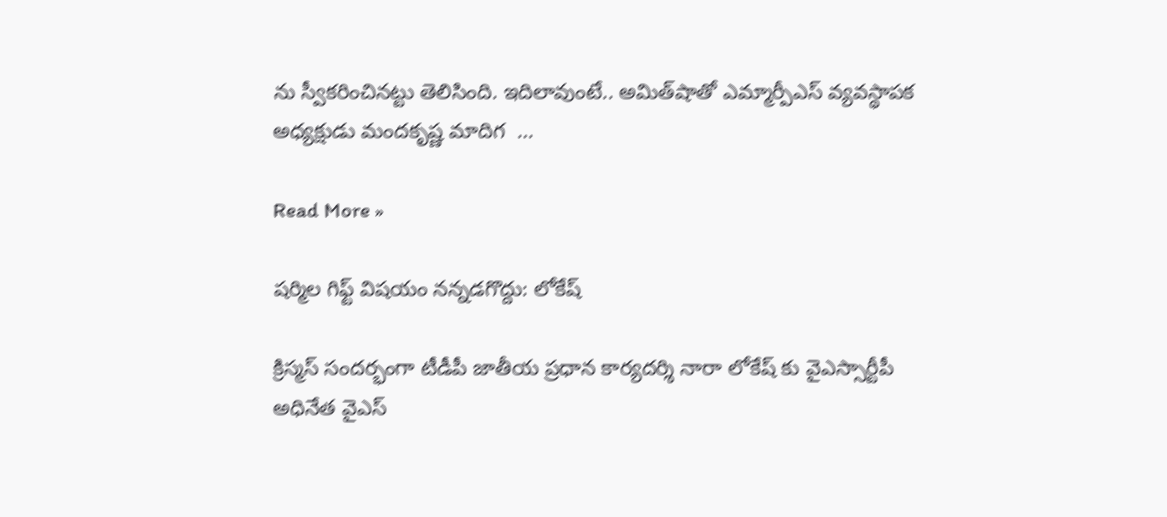ను స్వీక‌రించిన‌ట్టు తెలిసింది. ఇదిలావుంటే.. అమిత్‌షాతో ఎమ్మార్పీఎస్ వ్యవస్థాపక అధ్యక్షుడు మందకృష్ణ మాదిగ  …

Read More »

షర్మిల గిఫ్ట్ విషయం నన్నడగొద్దు: లోకేష్

క్రిస్మస్ సందర్భంగా టీడీపీ జాతీయ ప్రధాన కార్యదర్శి నారా లోకేష్ కు వైఎస్సార్టీపీ అధినేత వైఎస్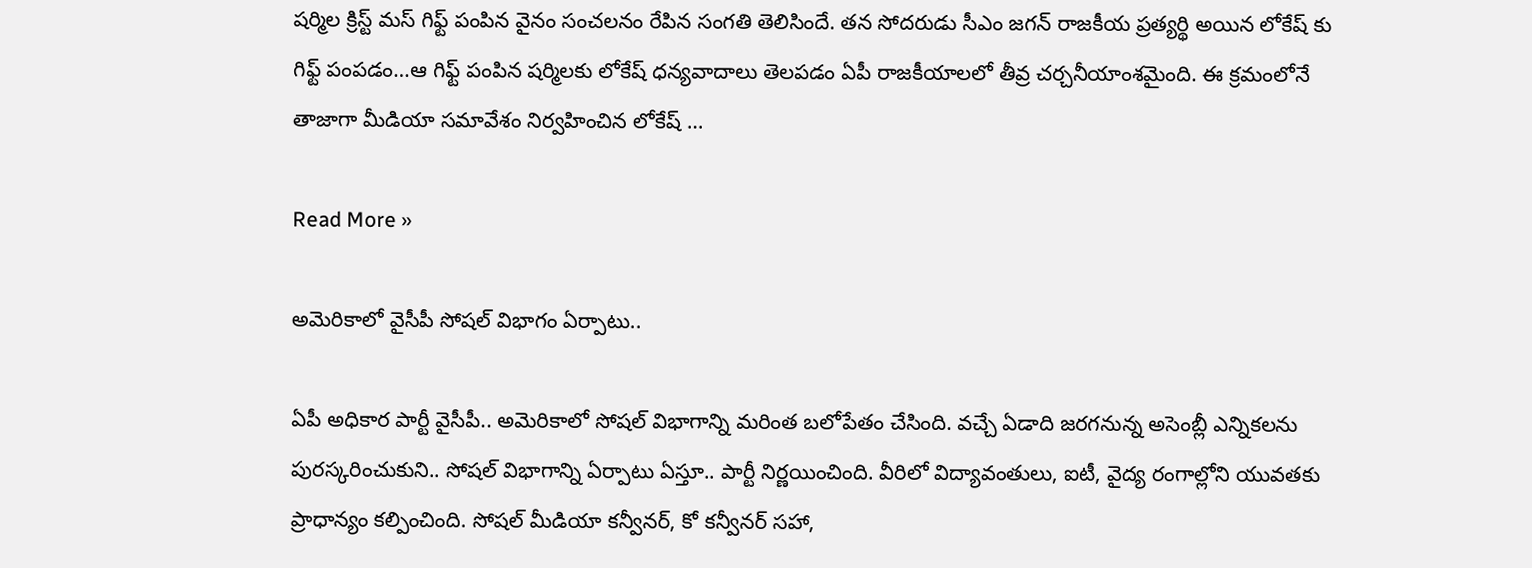షర్మిల క్రిస్ట్ మస్ గిఫ్ట్ పంపిన వైనం సంచలనం రేపిన సంగతి తెలిసిందే. తన సోదరుడు సీఎం జగన్ రాజకీయ ప్రత్యర్థి అయిన లోకేష్ కు గిఫ్ట్ పంపడం…ఆ గిఫ్ట్ పంపిన షర్మిలకు లోకేష్ ధన్యవాదాలు తెలపడం ఏపీ రాజకీయాలలో తీవ్ర చర్చనీయాంశమైంది. ఈ క్రమంలోనే తాజాగా మీడియా సమావేశం నిర్వహించిన లోకేష్ …

Read More »

అమెరికాలో వైసీపీ సోష‌ల్ విభాగం ఏర్పాటు..

ఏపీ అధికార పార్టీ వైసీపీ.. అమెరికాలో సోష‌ల్ విభాగాన్ని మ‌రింత బ‌లోపేతం చేసింది. వ‌చ్చే ఏడాది జ‌ర‌గ‌నున్న అసెంబ్లీ ఎన్నిక‌ల‌ను పుర‌స్క‌రించుకుని.. సోష‌ల్ విభాగాన్ని ఏర్పాటు ఏస్తూ.. పార్టీ నిర్ణ‌యించింది. వీరిలో విద్యావంతులు, ఐటీ, వైద్య రంగాల్లోని యువ‌త‌కు ప్రాధాన్యం క‌ల్పించింది. సోష‌ల్ మీడియా క‌న్వీన‌ర్‌, కో క‌న్వీన‌ర్ స‌హా,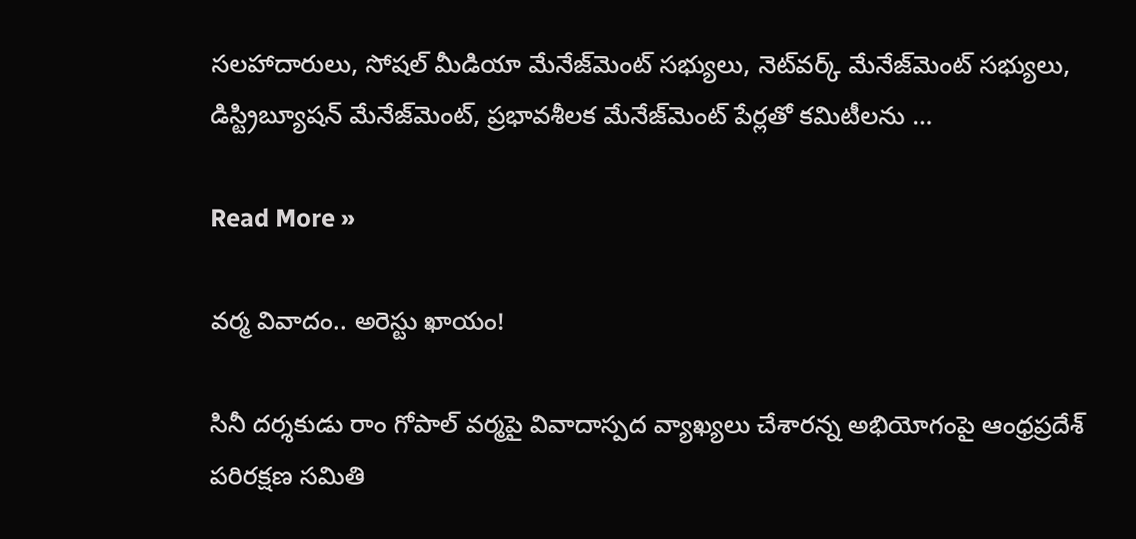స‌ల‌హాదారులు, సోష‌ల్ మీడియా మేనేజ్‌మెంట్ స‌భ్యులు, నెట్‌వ‌ర్క్ మేనేజ్‌మెంట్ స‌భ్యులు, డిస్ట్రిబ్యూష‌న్ మేనేజ్‌మెంట్, ప్ర‌భావ‌శీల‌క మేనేజ్‌మెంట్ పేర్ల‌తో క‌మిటీలను …

Read More »

వర్మ వివాదం.. అరెస్టు ఖాయం!

సినీ ద‌ర్శ‌కుడు రాం గోపాల్ వ‌ర్మ‌పై వివాదాస్ప‌ద వ్యాఖ్య‌లు చేశార‌న్న అభియోగంపై ఆంధ్రప్రదేశ్ పరిరక్షణ సమితి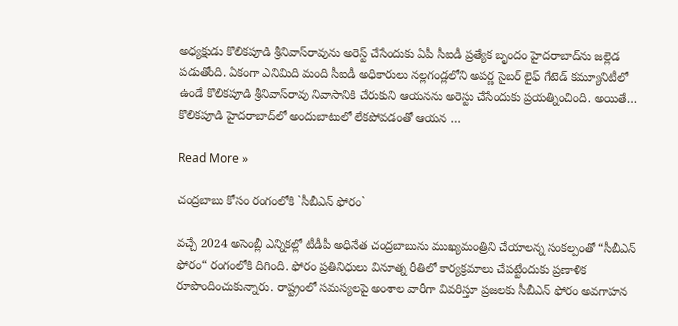అధ్యక్షుడు కొలికపూడి శ్రీనివాస్‌రావు‌ను అరెస్ట్ చేసేందుకు ఏపీ సీఐడీ ప్రత్యేక బృందం హైదరాబాద్‌ను జ‌ల్లెడ ప‌డుతోంది. ఏకంగా ఎనిమిది మంది సీఐడీ అధికారులు నల్లగండ్లలోని అపర్ణ సైబర్ లైఫ్ గేటెడ్ కమ్యూనిటీలో ఉండే కొలికపూడి శ్రీనివాస్‌రావు నివాసానికి చేరుకుని ఆయ‌న‌ను అరెస్టు చేసేందుకు ప్ర‌య‌త్నించింది. అయితే… కొలికపూడి హైదరాబాద్‌లో అందుబాటులో లేక‌పోవ‌డంతో ఆయ‌న …

Read More »

చంద్ర‌బాబు కోసం రంగంలోకి `సీబీఎన్ ఫోరం`

వ‌చ్చే 2024 అసెంబ్లీ ఎన్నిక‌ల్లో టీడీపీ అధినేత చంద్ర‌బాబును ముఖ్య‌మంత్రిని చేయాల‌న్న సంక‌ల్పంతో “సీబీఎన్ ఫోరం“ రంగంలోకి దిగింది. ఫోరం ప్రతినిధులు వినూత్న రీతిలో కార్యక్రమాలు చేపట్టేందుకు ప్ర‌ణాళిక రూపొందించుకున్నారు. రాష్ట్రంలో సమస్యలపై అంశాల వారీగా వివరిస్తూ ప్రజలకు సీబీఎన్ ఫోరం అవగాహన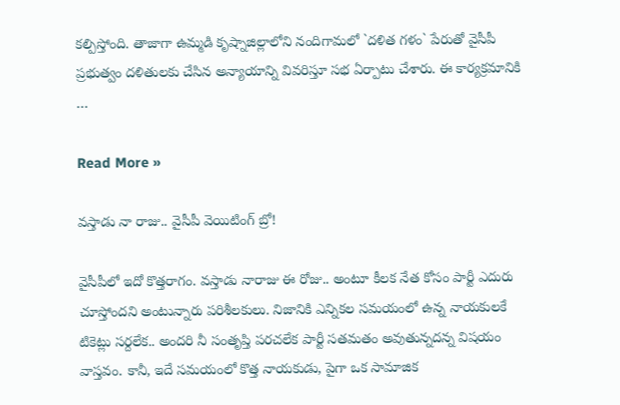కల్పిస్తోంది. తాజాగా ఉమ్మ‌డి కృష్నాజిల్లాలోని నందిగామలో `దళిత గళం` పేరుతో వైసీపీ ప్ర‌భుత్వం దళితులకు చేసిన అన్యాయాన్ని వివరిస్తూ సభ ఏర్పాటు చేశారు. ఈ కార్య‌క్ర‌మానికి …

Read More »

వ‌స్తాడు నా రాజు.. వైసీపీ వెయిటింగ్ బ్రో!

వైసీపీలో ఇదో కొత్త‌రాగం. వ‌స్తాడు నారాజు ఈ రోజు.. అంటూ కీల‌క నేత కోసం పార్టీ ఎదురు చూస్తోంద‌ని అంటున్నారు ప‌రిశీల‌కులు. నిజానికి ఎన్నిక‌ల స‌మ‌యంలో ఉన్న నాయ‌కుల‌కే టికెట్లు స‌ర్ద‌లేక‌.. అంద‌రి నీ సంతృప్తి ప‌ర‌చ‌లేక పార్టీ స‌త‌మ‌తం అవుతున్న‌ద‌న్న విష‌యం వాస్త‌వం. కానీ, ఇదే స‌మ‌యంలో కొత్త నాయ‌కుడు, పైగా ఒక సామాజిక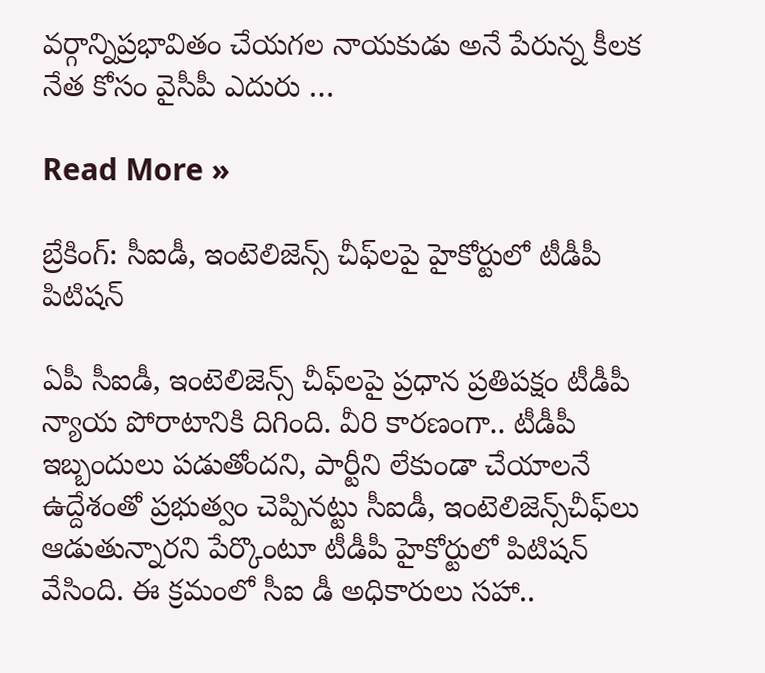వ‌ర్గాన్నిప్ర‌భావితం చేయ‌గ‌ల నాయ‌కుడు అనే పేరున్న కీల‌క నేత కోసం వైసీపీ ఎదురు …

Read More »

బ్రేకింగ్: సీఐడీ, ఇంటెలిజెన్స్ చీఫ్‌లపై హైకోర్టులో టీడీపీ పిటిషన్

ఏపీ సీఐడీ, ఇంటెలిజెన్స్ చీఫ్‌ల‌పై ప్ర‌ధాన ప్ర‌తిప‌క్షం టీడీపీ న్యాయ పోరాటానికి దిగింది. వీరి కార‌ణంగా.. టీడీపీ  ఇబ్బందులు ప‌డుతోంద‌ని, పార్టీని లేకుండా చేయాల‌నే ఉద్దేశంతో ప్ర‌భుత్వం చెప్పిన‌ట్టు సీఐడీ, ఇంటెలిజెన్స్‌చీఫ్‌లు ఆడుతున్నార‌ని పేర్కొంటూ టీడీపీ హైకోర్టులో పిటిష‌న్ వేసింది. ఈ క్రమంలో సీఐ డీ అధికారులు స‌హా..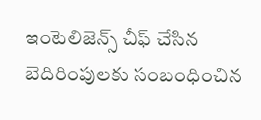ఇంటెలిజెన్స్ చీఫ్ చేసిన బెదిరింపులకు సంబంధించిన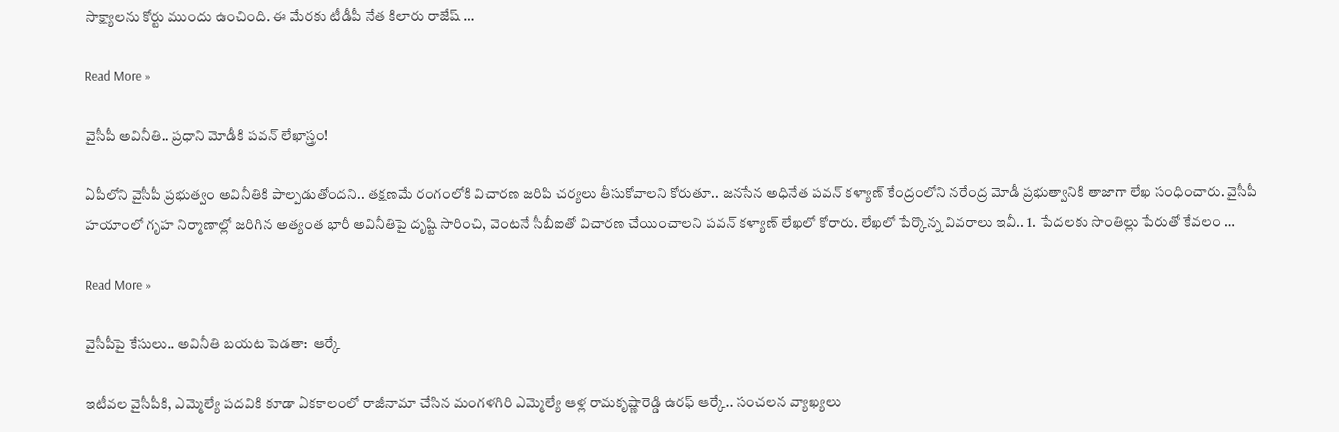సాక్ష్యాలను కోర్టు ముందు ఉంచింది. ఈ మేర‌కు టీడీపీ నేత కిలారు రాజేష్ …

Read More »

వైసీపీ అవినీతి.. ప్ర‌ధాని మోడీకి ప‌వ‌న్ లేఖాస్త్రం!

ఏపీలోని వైసీపీ ప్ర‌భుత్వం అవినీతికి పాల్ప‌డుతోందని.. త‌క్ష‌ణ‌మే రంగంలోకి విచార‌ణ జ‌రిపి చ‌ర్య‌లు తీసుకోవాల‌ని కోరుతూ.. జ‌న‌సేన అధినేత ప‌వ‌న్ క‌ళ్యాణ్ కేంద్రంలోని న‌రేంద్ర మోడీ ప్ర‌భుత్వానికి తాజాగా లేఖ సంధించారు. వైసీపీ హయాంలో గృహ నిర్మాణాల్లో జరిగిన అత్యంత భారీ అవినీతిపై దృష్టి సారించి, వెంటనే సీబీఐతో విచారణ చేయించాలని పవన్ కళ్యాణ్ లేఖ‌లో కోరారు. లేఖ‌లో పేర్కొన్న వివ‌రాలు ఇవీ.. 1.  పేదలకు సొంతిల్లు పేరుతో కేవలం …

Read More »

వైసీపీపై కేసులు.. అవినీతి బ‌య‌ట పెడ‌తా:  ఆర్కే

ఇటీవ‌ల వైసీపీకి, ఎమ్మెల్యే ప‌ద‌వికి కూడా ఏక‌కాలంలో రాజీనామా చేసిన మంగ‌ళ‌గిరి ఎమ్మెల్యే ఆళ్ల రామ‌కృష్ణారెడ్డి ఉర‌ఫ్ ఆర్కే.. సంచ‌ల‌న వ్యాఖ్య‌లు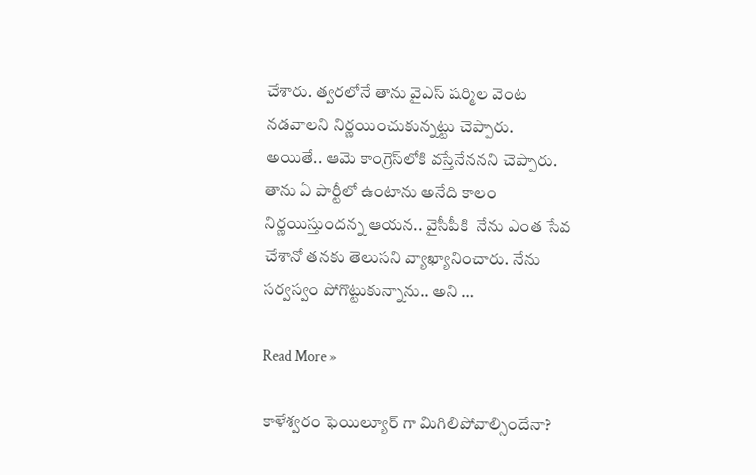చేశారు. త్వ‌ర‌లోనే తాను వైఎస్ ష‌ర్మిల వెంట న‌డ‌వాల‌ని నిర్ణ‌యించుకున్న‌ట్టు చెప్పారు. అయితే.. ఆమె కాంగ్రెస్‌లోకి వ‌స్తేనేనన‌ని చెప్పారు. తాను ఏ పార్టీలో ఉంటాను అనేది కాలం నిర్ణయిస్తుందన్న ఆయ‌న‌.. వైసీపీకి  నేను ఎంత సేవ చేశానో త‌న‌కు తెలుసని వ్యాఖ్యానించారు. నేను సర్వస్వం పోగొట్టుకున్నాను.. అని …

Read More »

కాళేశ్వరం ఫెయిల్యూర్ గా మిగిలిపోవాల్సిందేనా?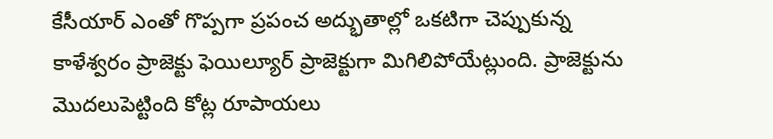కేసీయార్ ఎంతో గొప్పగా ప్రపంచ అద్భుతాల్లో ఒకటిగా చెప్పుకున్న కాళేశ్వరం ప్రాజెక్టు ఫెయిల్యూర్ ప్రాజెక్టుగా మిగిలిపోయేట్లుంది. ప్రాజెక్టును మొదలుపెట్టింది కోట్ల రూపాయలు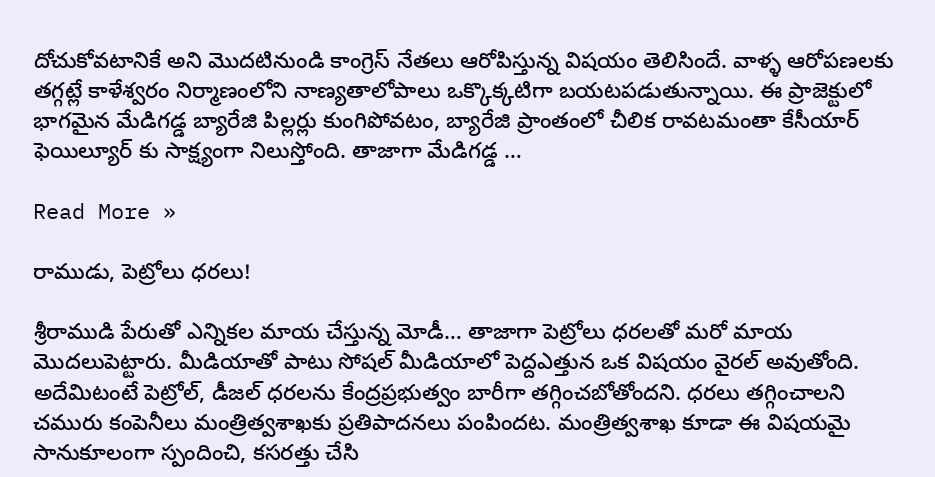దోచుకోవటానికే అని మొదటినుండి కాంగ్రెస్ నేతలు ఆరోపిస్తున్న విషయం తెలిసిందే. వాళ్ళ ఆరోపణలకు తగ్గట్లే కాళేశ్వరం నిర్మాణంలోని నాణ్యతాలోపాలు ఒక్కొక్కటిగా బయటపడుతున్నాయి. ఈ ప్రాజెక్టులో భాగమైన మేడిగడ్డ బ్యారేజి పిల్లర్లు కుంగిపోవటం, బ్యారేజి ప్రాంతంలో చీలిక రావటమంతా కేసీయార్ ఫెయిల్యూర్ కు సాక్ష్యంగా నిలుస్తోంది. తాజాగా మేడిగడ్డ …

Read More »

రాముడు, పెట్రోలు ధరలు!

శ్రీరాముడి పేరుతో ఎన్నికల మాయ చేస్తున్న మోడీ… తాజాగా పెట్రోలు ధరలతో మరో మాయ మొదలుపెట్టారు. మీడియాతో పాటు సోషల్ మీడియాలో పెద్దఎత్తున ఒక విషయం వైరల్ అవుతోంది. అదేమిటంటే పెట్రోల్, డీజల్ ధరలను కేంద్రప్రభుత్వం బారీగా తగ్గించబోతోందని. ధరలు తగ్గించాలని చమురు కంపెనీలు మంత్రిత్వశాఖకు ప్రతిపాదనలు పంపిందట. మంత్రిత్వశాఖ కూడా ఈ విషయమై సానుకూలంగా స్పందించి, కసరత్తు చేసి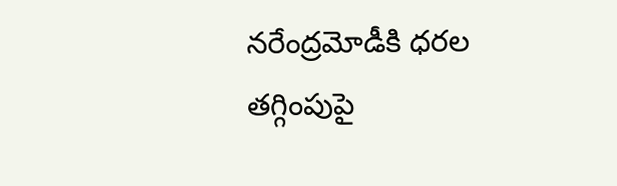నరేంద్రమోడీకి ధరల తగ్గింపుపై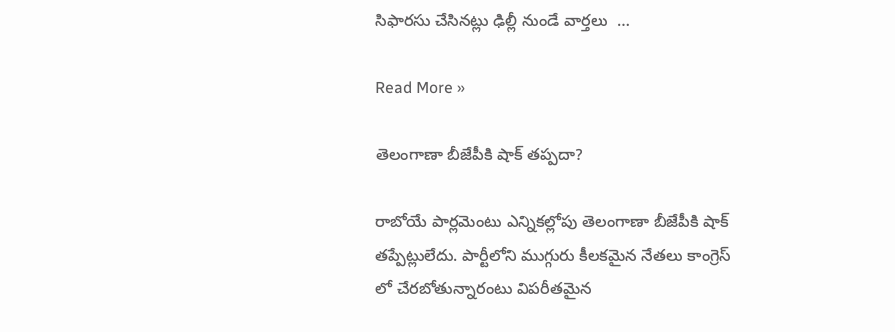సిఫారసు చేసినట్లు ఢిల్లీ నుండే వార్తలు  …

Read More »

తెలంగాణా బీజేపీకి షాక్ తప్పదా?

రాబోయే పార్లమెంటు ఎన్నికల్లోపు తెలంగాణా బీజేపీకి షాక్ తప్పేట్లులేదు. పార్టీలోని ముగ్గురు కీలకమైన నేతలు కాంగ్రెస్ లో చేరబోతున్నారంటు విపరీతమైన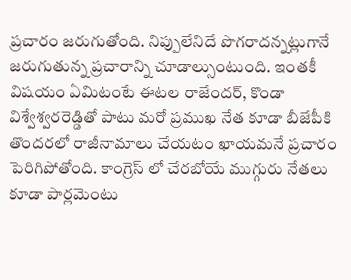ప్రచారం జరుగుతోంది. నిప్పులేనిదే పొగరాదన్నట్లుగానే జరుగుతున్న ప్రచారాన్ని చూడాల్సుంటుంది. ఇంతకీ విషయం ఏమిటంటే ఈటల రాజేందర్, కొండా విశ్వేశ్వరరెడ్డితో పాటు మరో ప్రముఖ నేత కూడా బీజేపీకి తొందరలో రాజీనామాలు చేయటం ఖాయమనే ప్రచారం పెరిగిపోతోంది. కాంగ్రెస్ లో చేరబోయే ముగ్గురు నేతలు కూడా పార్లమెంటు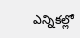ఎన్నికల్లో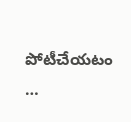పోటీచేయటం …